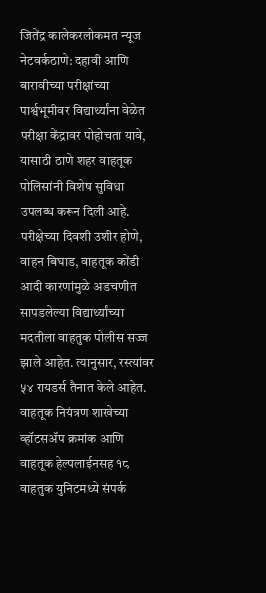जितेंद्र कालेकरलोकमत न्यूज नेटवर्कठाणे: दहावी आणि बारावीच्या परीक्षांच्या पार्श्वभूमीवर विद्यार्थ्यांना वेळेत परीक्षा केंद्रावर पोहोचता यावे, यासाठी ठाणे शहर वाहतूक पोलिसांनी विशेष सुविधा उपलब्ध करून दिली आहे. परीक्षेच्या दिवशी उशीर होणे, वाहन बिघाड, वाहतूक कोंडी आदी कारणांमुळे अडचणीत सापडलेल्या विद्यार्थ्यांच्या मदतीला वाहतुक पोलीस सज्ज झाले आहेत. त्यानुसार, रस्त्यांवर ५४ रायडर्स तैनात केले आहेत. वाहतूक नियंत्रण शाखेच्या व्हॉटसॲप क्रमांक आणि वाहतूक हेल्पलाईनसह १८ वाहतुक युनिटमध्ये संपर्क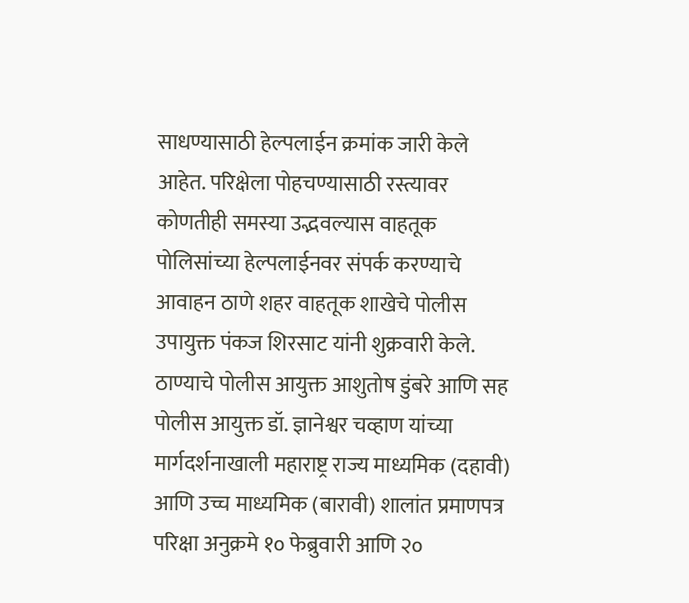साधण्यासाठी हेल्पलाईन क्रमांक जारी केले आहेत. परिक्षेला पोहचण्यासाठी रस्त्यावर कोणतीही समस्या उद्भवल्यास वाहतूक पोलिसांच्या हेल्पलाईनवर संपर्क करण्याचे आवाहन ठाणे शहर वाहतूक शाखेचे पोलीस उपायुक्त पंकज शिरसाट यांनी शुक्रवारी केले.
ठाण्याचे पोलीस आयुक्त आशुतोष डुंबरे आणि सह पोलीस आयुक्त डॉ. ज्ञानेश्वर चव्हाण यांच्या मार्गदर्शनाखाली महाराष्ट्र राज्य माध्यमिक (दहावी) आणि उच्च माध्यमिक (बारावी) शालांत प्रमाणपत्र परिक्षा अनुक्रमे १० फेब्रुवारी आणि २०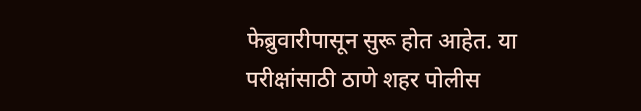फेब्रुवारीपासून सुरू होत आहेत. या परीक्षांसाठी ठाणे शहर पोलीस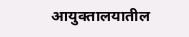आयुक्तालयातील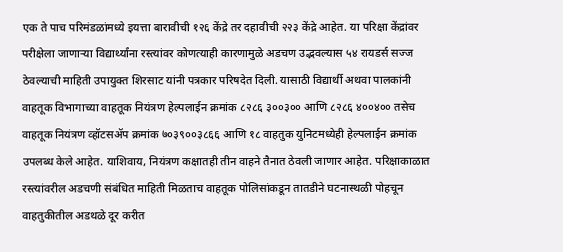एक ते पाच परिमंडळांमध्ये इयत्ता बारावीची १२६ केंद्रे तर दहावीची २२३ केंद्रे आहेत. या परिक्षा केंद्रांवर परीक्षेला जाणाऱ्या विद्यार्थ्यांना रस्त्यांवर कोणत्याही कारणामुळे अडचण उद्भवल्यास ५४ रायडर्स सज्ज ठेवल्याची माहिती उपायुक्त शिरसाट यांनी पत्रकार परिषदेत दिली. यासाठी विद्यार्थी अथवा पालकांनी वाहतूक विभागाच्या वाहतूक नियंत्रण हेल्पलाईन क्रमांक ८२८६ ३००३०० आणि ८२८६ ४००४०० तसेच वाहतूक नियंत्रण व्हॉटसॲप क्रमांक ७०३९००३८६६ आणि १८ वाहतुक युनिटमध्येही हेल्पलाईन क्रमांक उपलब्ध केले आहेत. याशिवाय, नियंत्रण कक्षातही तीन वाहने तैनात ठेवली जाणार आहेत. परिक्षाकाळात रस्त्यांवरील अडचणी संबंधित माहिती मिळताच वाहतूक पोलिसांकडून तातडीने घटनास्थळी पोहचून वाहतुकीतील अडथळे दूर करीत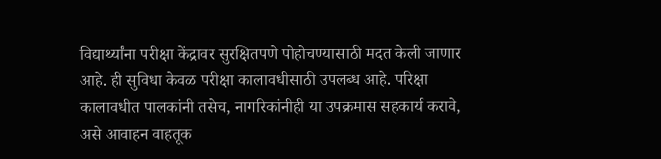विद्यार्थ्यांना परीक्षा केंद्रावर सुरक्षितपणे पोहोचण्यासाठी मदत केली जाणार आहे. ही सुविधा केवळ परीक्षा कालावधीसाठी उपलब्ध आहे. परिक्षा कालावधीत पालकांनी तसेच, नागरिकांनीही या उपक्रमास सहकार्य करावे, असे आवाहन वाहतूक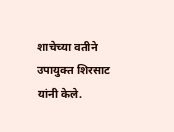शाचेच्या वतीने उपायुक्त शिरसाट यांनी केले.